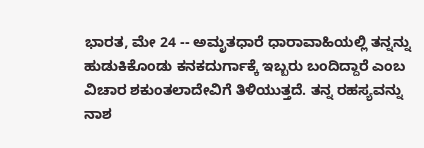ಭಾರತ, ಮೇ 24 -- ಅಮೃತಧಾರೆ ಧಾರಾವಾಹಿಯಲ್ಲಿ ತನ್ನನ್ನು ಹುಡುಕಿಕೊಂಡು ಕನಕದುರ್ಗಾಕ್ಕೆ ಇಬ್ಬರು ಬಂದಿದ್ದಾರೆ ಎಂಬ ವಿಚಾರ ಶಕುಂತಲಾದೇವಿಗೆ ತಿಳಿಯುತ್ತದೆ. ತನ್ನ ರಹಸ್ಯವನ್ನು ನಾಶ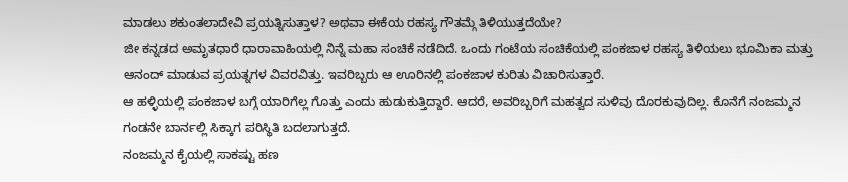ಮಾಡಲು ಶಕುಂತಲಾದೇವಿ ಪ್ರಯತ್ನಿಸುತ್ತಾಳ? ಅಥವಾ ಈಕೆಯ ರಹಸ್ಯ ಗೌತಮ್ಗೆ ತಿಳಿಯುತ್ತದೆಯೇ?
ಜೀ ಕನ್ನಡದ ಅಮೃತಧಾರೆ ಧಾರಾವಾಹಿಯಲ್ಲಿ ನಿನ್ನೆ ಮಹಾ ಸಂಚಿಕೆ ನಡೆದಿದೆ. ಒಂದು ಗಂಟೆಯ ಸಂಚಿಕೆಯಲ್ಲಿ ಪಂಕಜಾಳ ರಹಸ್ಯ ತಿಳಿಯಲು ಭೂಮಿಕಾ ಮತ್ತು ಆನಂದ್ ಮಾಡುವ ಪ್ರಯತ್ನಗಳ ವಿವರವಿತ್ತು. ಇವರಿಬ್ಬರು ಆ ಊರಿನಲ್ಲಿ ಪಂಕಜಾಳ ಕುರಿತು ವಿಚಾರಿಸುತ್ತಾರೆ.
ಆ ಹಳ್ಳಿಯಲ್ಲಿ ಪಂಕಜಾಳ ಬಗ್ಗೆ ಯಾರಿಗೆಲ್ಲ ಗೊತ್ತು ಎಂದು ಹುಡುಕುತ್ತಿದ್ದಾರೆ. ಆದರೆ, ಅವರಿಬ್ಬರಿಗೆ ಮಹತ್ವದ ಸುಳಿವು ದೊರಕುವುದಿಲ್ಲ. ಕೊನೆಗೆ ನಂಜಮ್ಮನ ಗಂಡನೇ ಬಾರ್ನಲ್ಲಿ ಸಿಕ್ಕಾಗ ಪರಿಸ್ಥಿತಿ ಬದಲಾಗುತ್ತದೆ.
ನಂಜಮ್ಮನ ಕೈಯಲ್ಲಿ ಸಾಕಷ್ಟು ಹಣ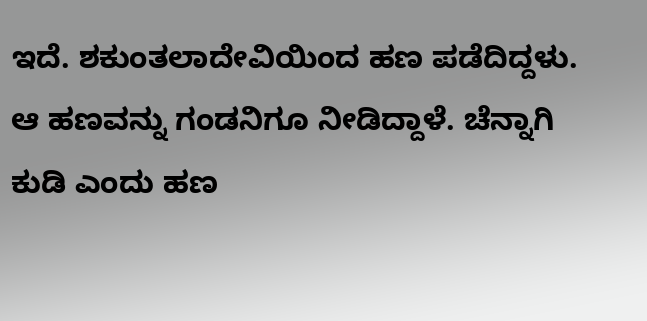ಇದೆ. ಶಕುಂತಲಾದೇವಿಯಿಂದ ಹಣ ಪಡೆದಿದ್ದಳು. ಆ ಹಣವನ್ನು ಗಂಡನಿಗೂ ನೀಡಿದ್ದಾಳೆ. ಚೆನ್ನಾಗಿ ಕುಡಿ ಎಂದು ಹಣ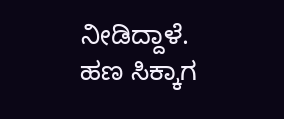ನೀಡಿದ್ದಾಳೆ.
ಹಣ ಸಿಕ್ಕಾಗ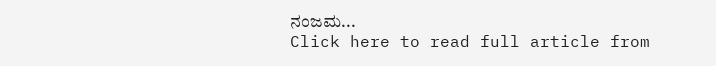ನಂಜಮ...
Click here to read full article from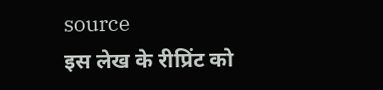source
इस लेख के रीप्रिंट को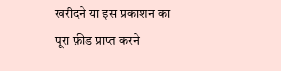खरीदने या इस प्रकाशन का पूरा फ़ीड प्राप्त करने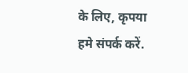के लिए, कृपया
हमे संपर्क करें.